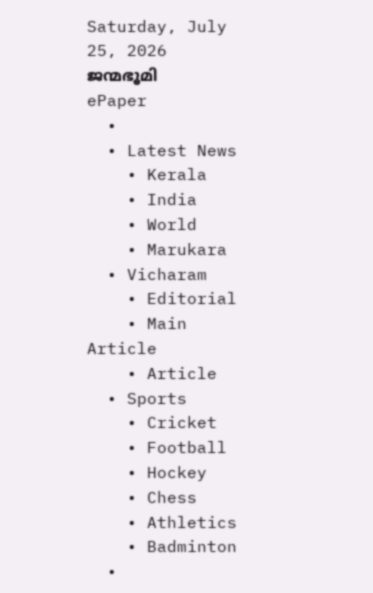Saturday, July 25, 2026
ജന്മഭൂമി
ePaper
  •
  • Latest News
    • Kerala
    • India
    • World
    • Marukara
  • Vicharam
    • Editorial
    • Main Article
    • Article
  • Sports
    • Cricket
    • Football
    • Hockey
    • Chess
    • Athletics
    • Badminton
  •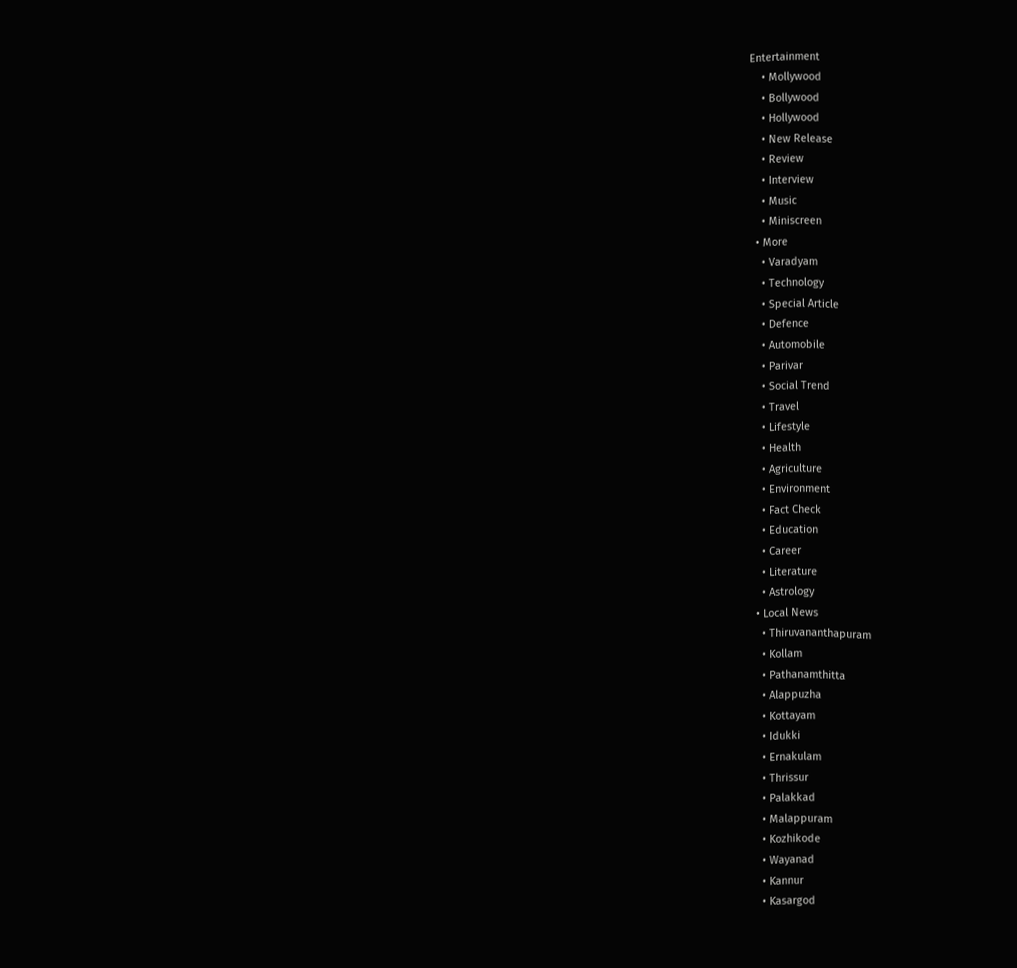Entertainment
    • Mollywood
    • Bollywood
    • Hollywood
    • New Release
    • Review
    • Interview
    • Music
    • Miniscreen
  • More
    • Varadyam
    • Technology
    • Special Article
    • Defence
    • Automobile
    • Parivar
    • Social Trend
    • Travel
    • Lifestyle
    • Health
    • Agriculture
    • Environment
    • Fact Check
    • Education
    • Career
    • Literature
    • Astrology
  • Local News
    • Thiruvananthapuram
    • Kollam
    • Pathanamthitta
    • Alappuzha
    • Kottayam
    • Idukki
    • Ernakulam
    • Thrissur
    • Palakkad
    • Malappuram
    • Kozhikode
    • Wayanad
    • Kannur
    • Kasargod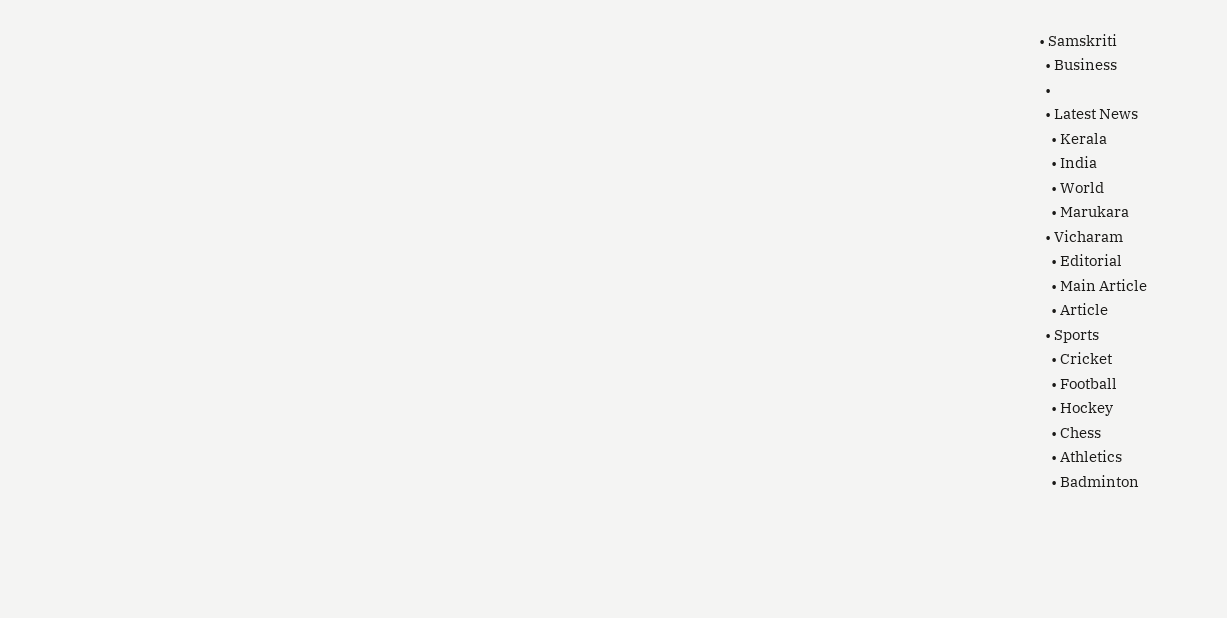• Samskriti
  • Business
  •
  • Latest News
    • Kerala
    • India
    • World
    • Marukara
  • Vicharam
    • Editorial
    • Main Article
    • Article
  • Sports
    • Cricket
    • Football
    • Hockey
    • Chess
    • Athletics
    • Badminton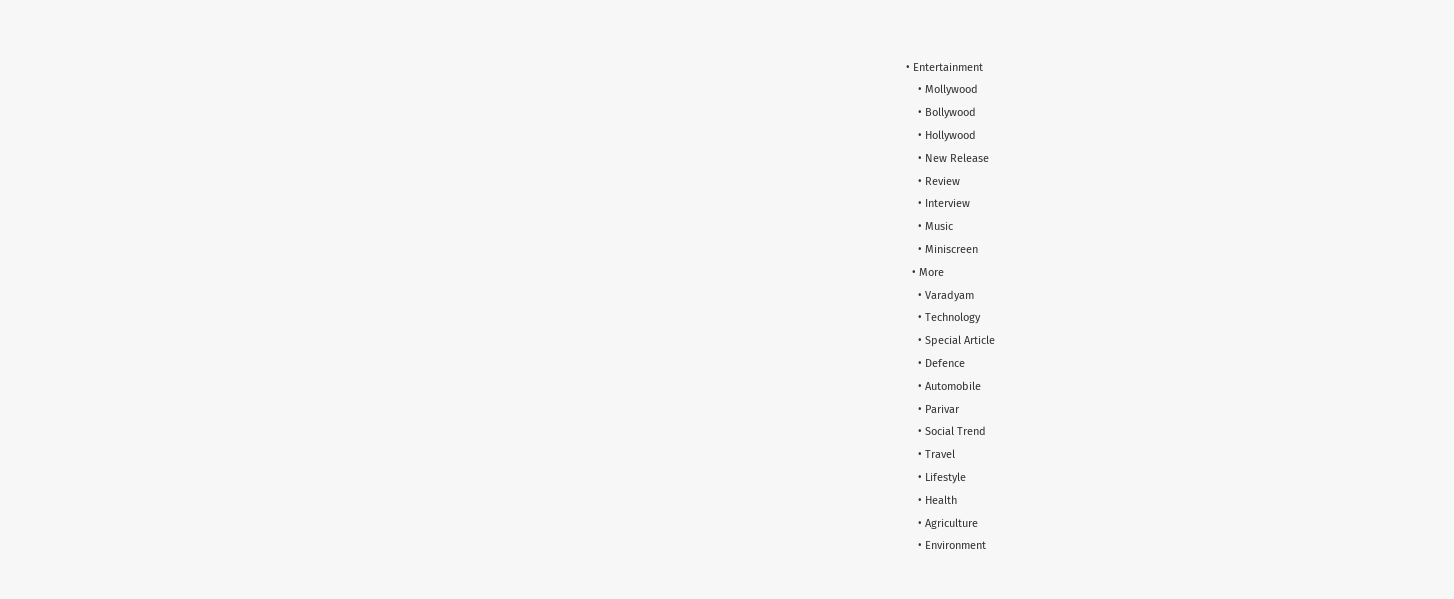• Entertainment
    • Mollywood
    • Bollywood
    • Hollywood
    • New Release
    • Review
    • Interview
    • Music
    • Miniscreen
  • More
    • Varadyam
    • Technology
    • Special Article
    • Defence
    • Automobile
    • Parivar
    • Social Trend
    • Travel
    • Lifestyle
    • Health
    • Agriculture
    • Environment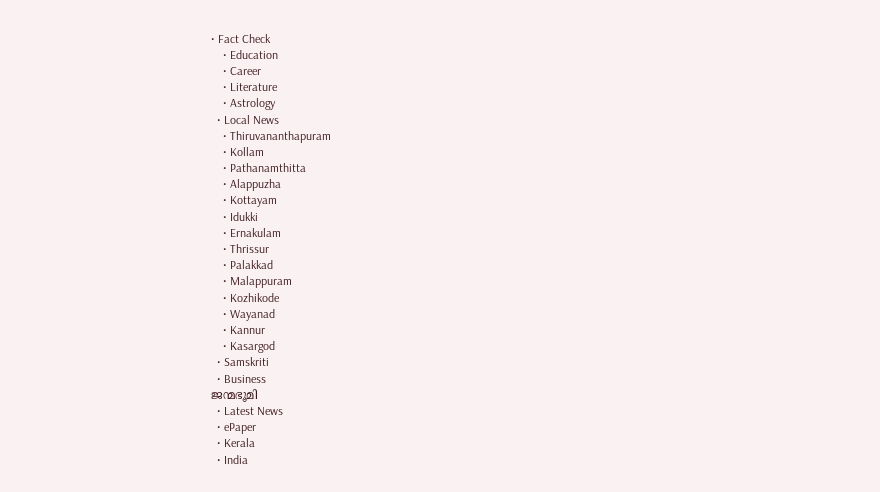• Fact Check
    • Education
    • Career
    • Literature
    • Astrology
  • Local News
    • Thiruvananthapuram
    • Kollam
    • Pathanamthitta
    • Alappuzha
    • Kottayam
    • Idukki
    • Ernakulam
    • Thrissur
    • Palakkad
    • Malappuram
    • Kozhikode
    • Wayanad
    • Kannur
    • Kasargod
  • Samskriti
  • Business
ജന്മഭൂമി
  • Latest News
  • ePaper
  • Kerala
  • India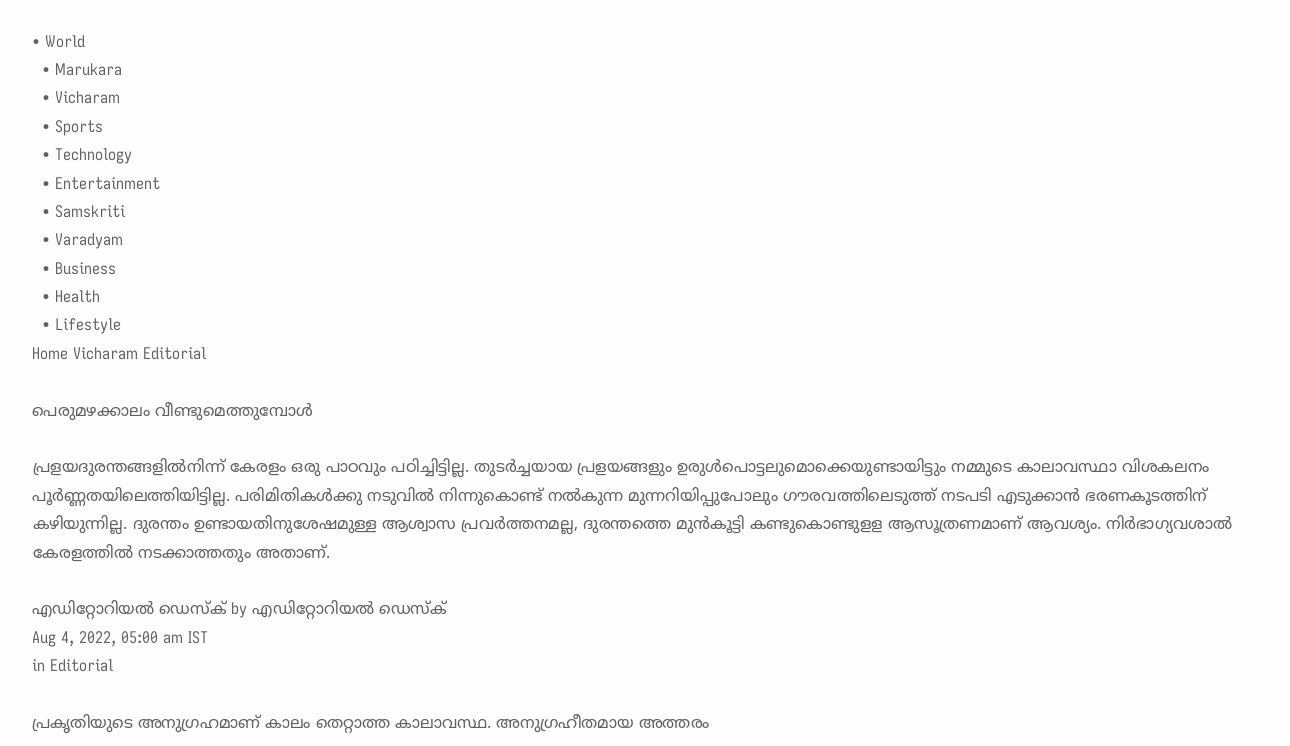• World
  • Marukara
  • Vicharam
  • Sports
  • Technology
  • Entertainment
  • Samskriti
  • Varadyam
  • Business
  • Health
  • Lifestyle
Home Vicharam Editorial

പെരുമഴക്കാലം വീണ്ടുമെത്തുമ്പോള്‍

പ്രളയദുരന്തങ്ങളില്‍നിന്ന് കേരളം ഒരു പാഠവും പഠിച്ചിട്ടില്ല. തുടര്‍ച്ചയായ പ്രളയങ്ങളും ഉരുള്‍പൊട്ടലുമൊക്കെയുണ്ടായിട്ടും നമ്മുടെ കാലാവസ്ഥാ വിശകലനം പൂര്‍ണ്ണതയിലെത്തിയിട്ടില്ല. പരിമിതികള്‍ക്കു നടുവില്‍ നിന്നുകൊണ്ട് നല്‍കുന്ന മുന്നറിയിപ്പുപോലും ഗൗരവത്തിലെടുത്ത് നടപടി എടുക്കാന്‍ ഭരണകൂടത്തിന് കഴിയുന്നില്ല. ദുരന്തം ഉണ്ടായതിനുശേഷമുള്ള ആശ്വാസ പ്രവര്‍ത്തനമല്ല, ദുരന്തത്തെ മുന്‍കൂട്ടി കണ്ടുകൊണ്ടുളള ആസൂത്രണമാണ് ആവശ്യം. നിര്‍ഭാഗ്യവശാല്‍ കേരളത്തില്‍ നടക്കാത്തതും അതാണ്.

എഡിറ്റോറിയൽ ഡെസ്ക് by എഡിറ്റോറിയൽ ഡെസ്ക്
Aug 4, 2022, 05:00 am IST
in Editorial

പ്രകൃതിയുടെ അനുഗ്രഹമാണ് കാലം തെറ്റാത്ത കാലാവസ്ഥ. അനുഗ്രഹീതമായ അത്തരം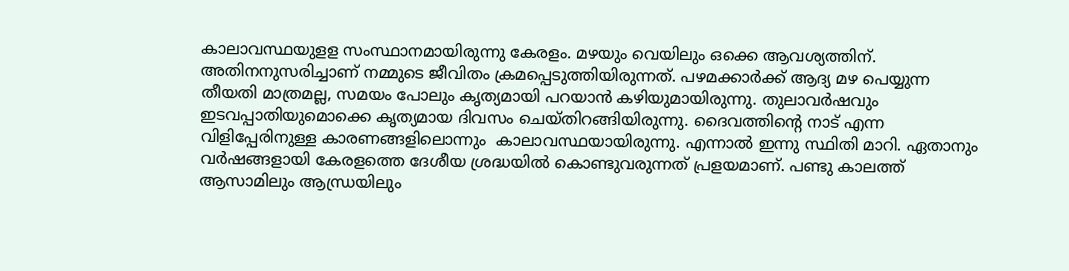കാലാവസ്ഥയുളള സംസ്ഥാനമായിരുന്നു കേരളം. മഴയും വെയിലും ഒക്കെ ആവശ്യത്തിന്. അതിനനുസരിച്ചാണ് നമ്മുടെ ജീവിതം ക്രമപ്പെടുത്തിയിരുന്നത്. പഴമക്കാര്‍ക്ക് ആദ്യ മഴ പെയ്യുന്ന തീയതി മാത്രമല്ല, സമയം പോലും കൃത്യമായി പറയാന്‍ കഴിയുമായിരുന്നു. തുലാവര്‍ഷവും ഇടവപ്പാതിയുമൊക്കെ കൃത്യമായ ദിവസം ചെയ്തിറങ്ങിയിരുന്നു. ദൈവത്തിന്റെ നാട് എന്ന വിളിപ്പേരിനുള്ള കാരണങ്ങളിലൊന്നും  കാലാവസ്ഥയായിരുന്നു. എന്നാല്‍ ഇന്നു സ്ഥിതി മാറി. ഏതാനും വര്‍ഷങ്ങളായി കേരളത്തെ ദേശീയ ശ്രദ്ധയില്‍ കൊണ്ടുവരുന്നത് പ്രളയമാണ്. പണ്ടു കാലത്ത് ആസാമിലും ആന്ധ്രയിലും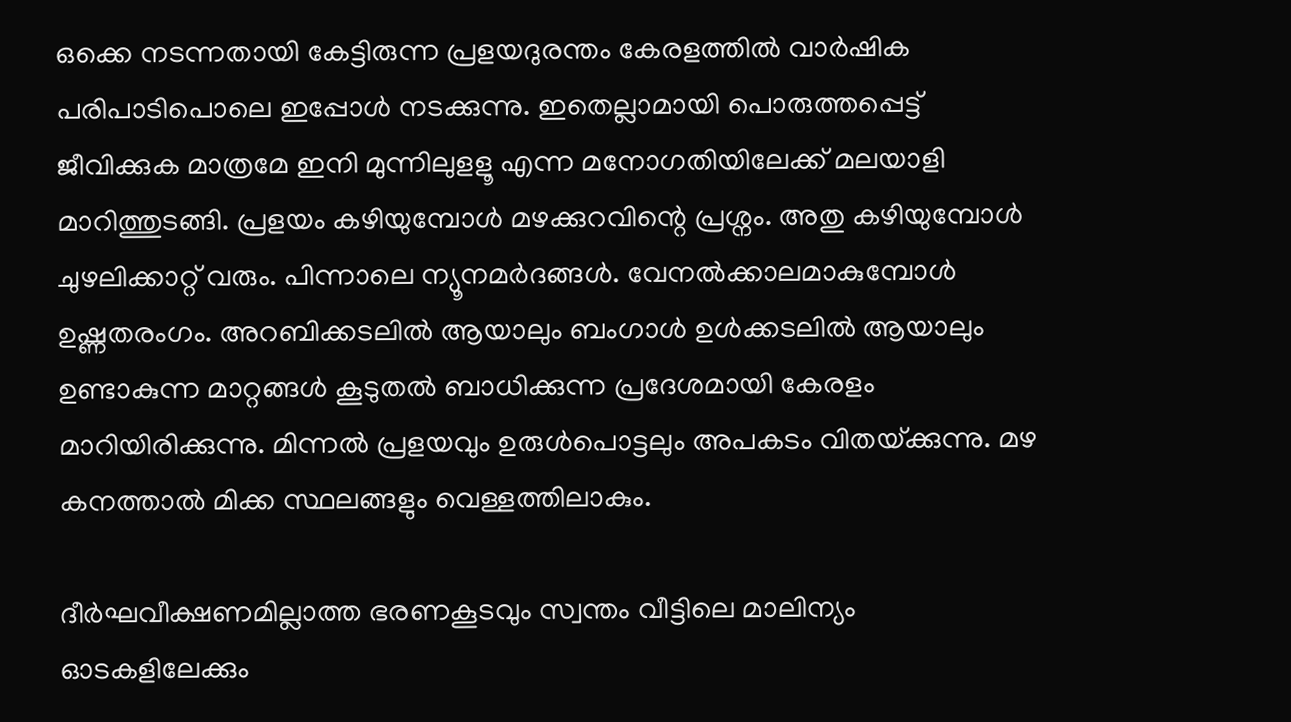ഒക്കെ നടന്നതായി കേട്ടിരുന്ന പ്രളയദുരന്തം കേരളത്തില്‍ വാര്‍ഷിക പരിപാടിപൊലെ ഇപ്പോള്‍ നടക്കുന്നു. ഇതെല്ലാമായി പൊരുത്തപ്പെട്ട് ജീവിക്കുക മാത്രമേ ഇനി മുന്നിലുളളൂ എന്ന മനോഗതിയിലേക്ക് മലയാളി മാറിത്തുടങ്ങി. പ്രളയം കഴിയുമ്പോള്‍ മഴക്കുറവിന്റെ പ്രശ്നം. അതു കഴിയുമ്പോള്‍ ചുഴലിക്കാറ്റ് വരും. പിന്നാലെ ന്യൂനമര്‍ദങ്ങള്‍. വേനല്‍ക്കാലമാകുമ്പോള്‍ ഉഷ്ണതരംഗം. അറബിക്കടലില്‍ ആയാലും ബംഗാള്‍ ഉള്‍ക്കടലില്‍ ആയാലും ഉണ്ടാകുന്ന മാറ്റങ്ങള്‍ കൂടുതല്‍ ബാധിക്കുന്ന പ്രദേശമായി കേരളം മാറിയിരിക്കുന്നു. മിന്നല്‍ പ്രളയവും ഉരുള്‍പൊട്ടലും അപകടം വിതയ്‌ക്കുന്നു. മഴ കനത്താല്‍ മിക്ക സ്ഥലങ്ങളും വെള്ളത്തിലാകും.

ദീര്‍ഘവീക്ഷണമില്ലാത്ത ഭരണകൂടവും സ്വന്തം വീട്ടിലെ മാലിന്യം ഓടകളിലേക്കും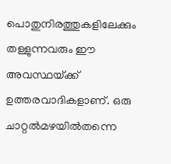പൊതുനിരത്തുകളിലേക്കും തള്ളുന്നവരും ഈ അവസ്ഥയ്‌ക്ക് ഉത്തരവാദികളാണ്. ഒരു ചാറ്റല്‍മഴയില്‍തന്നെ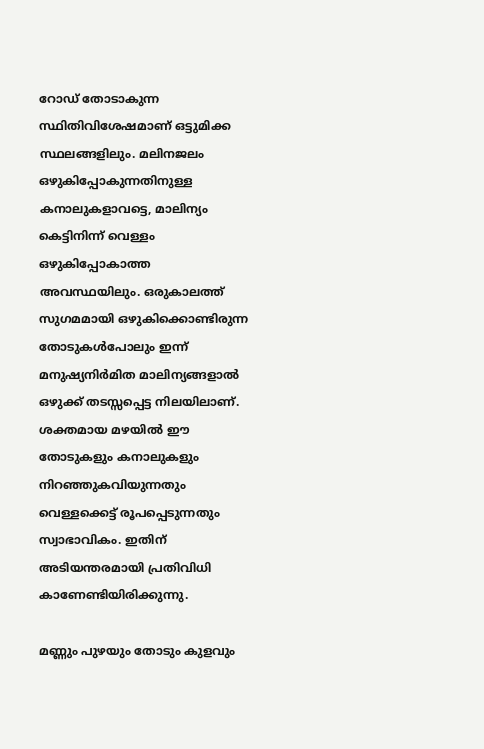റോഡ് തോടാകുന്ന സ്ഥിതിവിശേഷമാണ് ഒട്ടുമിക്ക സ്ഥലങ്ങളിലും. മലിനജലം ഒഴുകിപ്പോകുന്നതിനുള്ള കനാലുകളാവട്ടെ, മാലിന്യം കെട്ടിനിന്ന് വെള്ളം ഒഴുകിപ്പോകാത്ത അവസ്ഥയിലും. ഒരുകാലത്ത് സുഗമമായി ഒഴുകിക്കൊണ്ടിരുന്ന തോടുകള്‍പോലും ഇന്ന് മനുഷ്യനിര്‍മിത മാലിന്യങ്ങളാല്‍ ഒഴുക്ക് തടസ്സപ്പെട്ട നിലയിലാണ്.  ശക്തമായ മഴയില്‍ ഈ തോടുകളും കനാലുകളും നിറഞ്ഞുകവിയുന്നതും വെള്ളക്കെട്ട് രൂപപ്പെടുന്നതും സ്വാഭാവികം. ഇതിന് അടിയന്തരമായി പ്രതിവിധി കാണേണ്ടിയിരിക്കുന്നു.

മണ്ണും പുഴയും തോടും കുളവും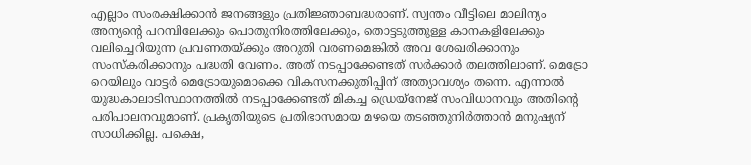എല്ലാം സംരക്ഷിക്കാന്‍ ജനങ്ങളും പ്രതിജ്ഞാബദ്ധരാണ്. സ്വന്തം വീട്ടിലെ മാലിന്യം അന്യന്റെ പറമ്പിലേക്കും പൊതുനിരത്തിലേക്കും, തൊട്ടടുത്തുള്ള കാനകളിലേക്കും വലിച്ചെറിയുന്ന പ്രവണതയ്‌ക്കും അറുതി വരണമെങ്കില്‍ അവ ശേഖരിക്കാനും സംസ്‌കരിക്കാനും പദ്ധതി വേണം. അത് നടപ്പാക്കേണ്ടത് സര്‍ക്കാര്‍ തലത്തിലാണ്. മെട്രോ റെയിലും വാട്ടര്‍ മെട്രോയുമൊക്കെ വികസനക്കുതിപ്പിന് അത്യാവശ്യം തന്നെ. എന്നാല്‍ യുദ്ധകാലാടിസ്ഥാനത്തില്‍ നടപ്പാക്കേണ്ടത് മികച്ച ഡ്രെയ്നേജ് സംവിധാനവും അതിന്റെ പരിപാലനവുമാണ്. പ്രകൃതിയുടെ പ്രതിഭാസമായ മഴയെ തടഞ്ഞുനിര്‍ത്താന്‍ മനുഷ്യന് സാധിക്കില്ല. പക്ഷെ,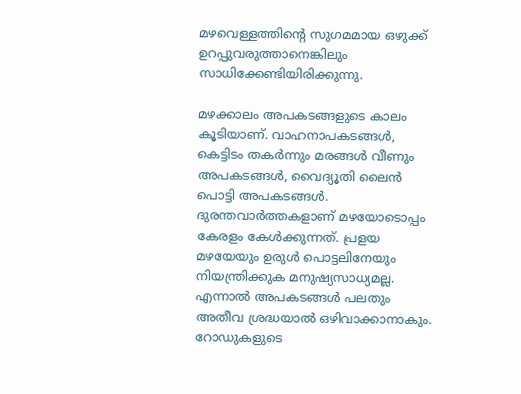മഴവെള്ളത്തിന്റെ സുഗമമായ ഒഴുക്ക് ഉറപ്പുവരുത്താനെങ്കിലും സാധിക്കേണ്ടിയിരിക്കുന്നു.

മഴക്കാലം അപകടങ്ങളുടെ കാലം കൂടിയാണ്. വാഹനാപകടങ്ങള്‍, കെട്ടിടം തകര്‍ന്നും മരങ്ങള്‍ വീണും അപകടങ്ങള്‍, വൈദ്യൂതി ലൈന്‍ പൊട്ടി അപകടങ്ങള്‍. ദുരന്തവാര്‍ത്തകളാണ് മഴയോടൊപ്പം കേരളം കേള്‍ക്കുന്നത്. പ്രളയ മഴയേയും ഉരുള്‍ പൊട്ടലിനേയും നിയന്ത്രിക്കുക മനുഷ്യസാധ്യമല്ല. എന്നാല്‍ അപകടങ്ങള്‍ പലതും അതീവ ശ്രദ്ധയാല്‍ ഒഴിവാക്കാനാകും. റോഡുകളുടെ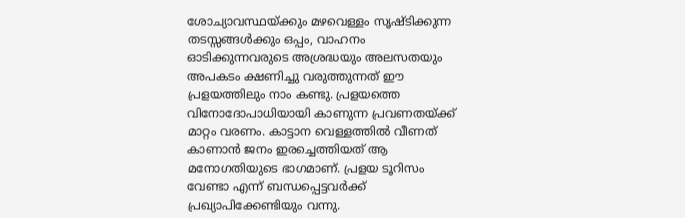ശോച്യാവസ്ഥയ്‌ക്കും മഴവെള്ളം സൃഷ്ടിക്കുന്ന തടസ്സങ്ങള്‍ക്കും ഒപ്പം, വാഹനം ഓടിക്കുന്നവരുടെ അശ്രദ്ധയും അലസതയും അപകടം ക്ഷണിച്ചു വരുത്തുന്നത് ഈ പ്രളയത്തിലും നാം കണ്ടു. പ്രളയത്തെ വിനോദോപാധിയായി കാണുന്ന പ്രവണതയ്‌ക്ക് മാറ്റം വരണം. കാട്ടാന വെള്ളത്തില്‍ വീണത് കാണാന്‍ ജനം ഇരച്ചെത്തിയത് ആ മനോഗതിയുടെ ഭാഗമാണ്. പ്രളയ ടൂറിസം വേണ്ടാ എന്ന് ബന്ധപ്പെട്ടവര്‍ക്ക് പ്രഖ്യാപിക്കേണ്ടിയും വന്നു.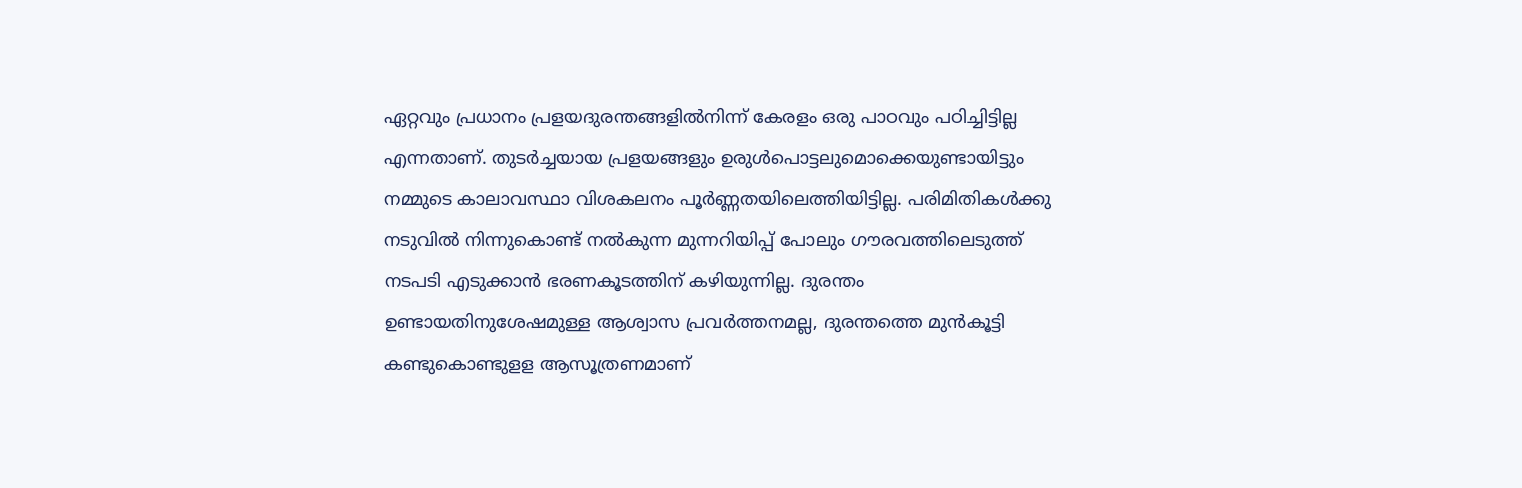ഏറ്റവും പ്രധാനം പ്രളയദുരന്തങ്ങളില്‍നിന്ന് കേരളം ഒരു പാഠവും പഠിച്ചിട്ടില്ല എന്നതാണ്. തുടര്‍ച്ചയായ പ്രളയങ്ങളും ഉരുള്‍പൊട്ടലുമൊക്കെയുണ്ടായിട്ടും നമ്മുടെ കാലാവസ്ഥാ വിശകലനം പൂര്‍ണ്ണതയിലെത്തിയിട്ടില്ല. പരിമിതികള്‍ക്കു നടുവില്‍ നിന്നുകൊണ്ട് നല്‍കുന്ന മുന്നറിയിപ്പ് പോലും ഗൗരവത്തിലെടുത്ത്  നടപടി എടുക്കാന്‍ ഭരണകൂടത്തിന് കഴിയുന്നില്ല. ദുരന്തം ഉണ്ടായതിനുശേഷമുള്ള ആശ്വാസ പ്രവര്‍ത്തനമല്ല, ദുരന്തത്തെ മുന്‍കൂട്ടി കണ്ടുകൊണ്ടുളള ആസൂത്രണമാണ്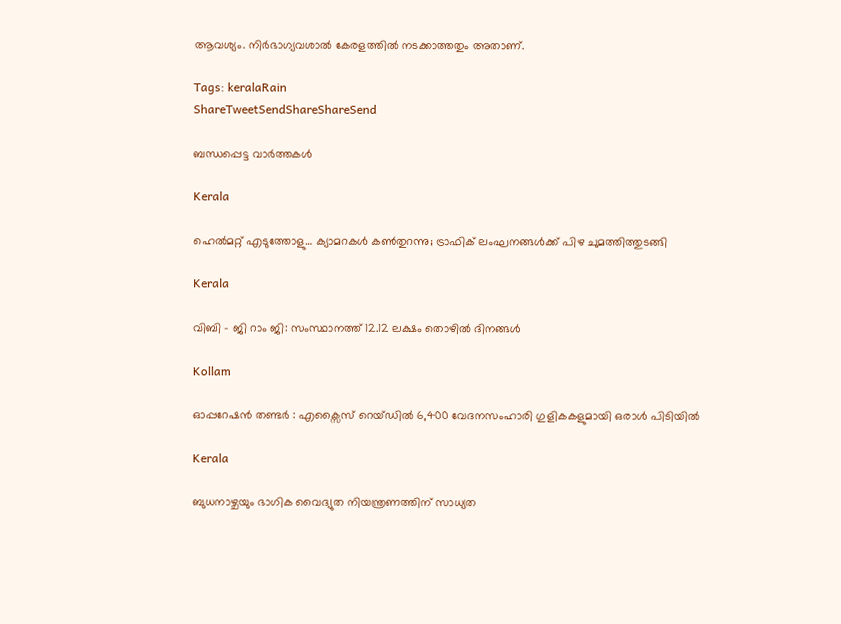ആവശ്യം. നിര്‍ഭാഗ്യവശാല്‍ കേരളത്തില്‍ നടക്കാത്തതും അതാണ്.

Tags: keralaRain
ShareTweetSendShareShareSend

ബന്ധപ്പെട്ട വാര്‍ത്തകള്‍

Kerala

ഹെല്‍മറ്റ് എടുത്തോളു… ക്യാമറകള്‍ കണ്‍തുറന്നു; ട്രാഫിക് ലംഘനങ്ങള്‍ക്ക് പിഴ ചുമത്തിത്തുടങ്ങി

Kerala

വിബി – ജി റാം ജി: സംസ്ഥാനത്ത് 12.12 ലക്ഷം തൊഴില്‍ ദിനങ്ങള്‍

Kollam

ഓപ്പറേഷൻ തണ്ടർ : എക്സൈസ് റെയ്ഡിൽ 6,400 വേദനസംഹാരി ഗുളികകളുമായി ഒരാള്‍ പിടിയില്‍

Kerala

ബുധനാഴ്ചയും ഭാഗിക വൈദ്യുത നിയന്ത്രണത്തിന് സാധ്യത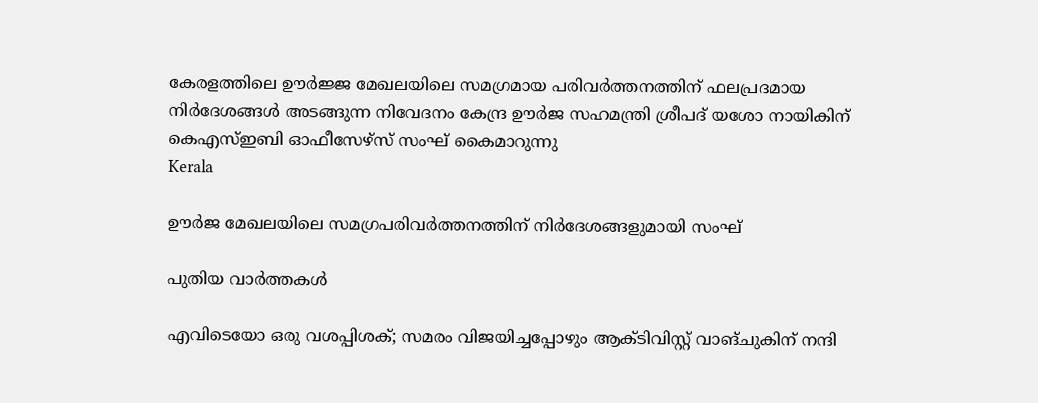കേരളത്തിലെ ഊര്‍ജ്ജ മേഖലയിലെ സമഗ്രമായ പരിവര്‍ത്തനത്തിന് ഫലപ്രദമായ നിര്‍ദേശങ്ങള്‍ അടങ്ങുന്ന നിവേദനം കേന്ദ്ര ഊര്‍ജ സഹമന്ത്രി ശ്രീപദ് യശോ നായികിന് കെഎസ്ഇബി ഓഫീസേഴ്‌സ് സംഘ് കൈമാറുന്നു
Kerala

ഊര്‍ജ മേഖലയിലെ സമഗ്രപരിവര്‍ത്തനത്തിന് നിര്‍ദേശങ്ങളുമായി സംഘ്

പുതിയ വാര്‍ത്തകള്‍

എവിടെയോ ഒരു വശപ്പിശക്; സമരം വിജയിച്ചപ്പോഴും ആക്ടിവിസ്റ്റ് വാങ്ചുകിന് നന്ദി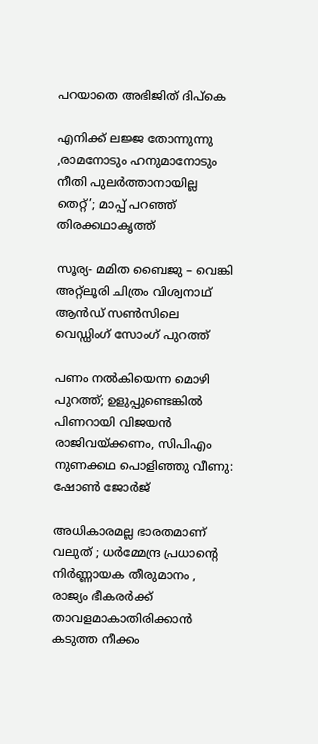പറയാതെ അഭിജിത് ദിപ്കെ

എനിക്ക് ലജ്ജ തോന്നുന്നു ,രാമനോടും ഹനുമാനോടും നീതി പുലർത്താനായില്ല തെറ്റ്’; മാപ്പ് പറഞ്ഞ് തിരക്കഥാകൃത്ത്

സൂര്യ- മമിത ബൈജു – വെങ്കി അറ്റ്ലൂരി ചിത്രം വിശ്വനാഥ് ആൻഡ് സൺസിലെ വെഡ്ഡിംഗ് സോംഗ് പുറത്ത്

പണം നൽകിയെന്ന മൊഴി പുറത്ത്; ഉളുപ്പുണ്ടെങ്കിൽ പിണറായി വിജയൻ രാജിവയ്‌ക്കണം, സിപിഎം നുണക്കഥ പൊളിഞ്ഞു വീണു: ഷോൺ ജോർജ്

അധികാരമല്ല ഭാരതമാണ് വലുത് ; ധർമ്മേന്ദ്ര പ്രധാന്റെ നിർണ്ണായക തീരുമാനം , രാജ്യം ഭീകരർക്ക് താവളമാകാതിരിക്കാൻ കടുത്ത നീക്കം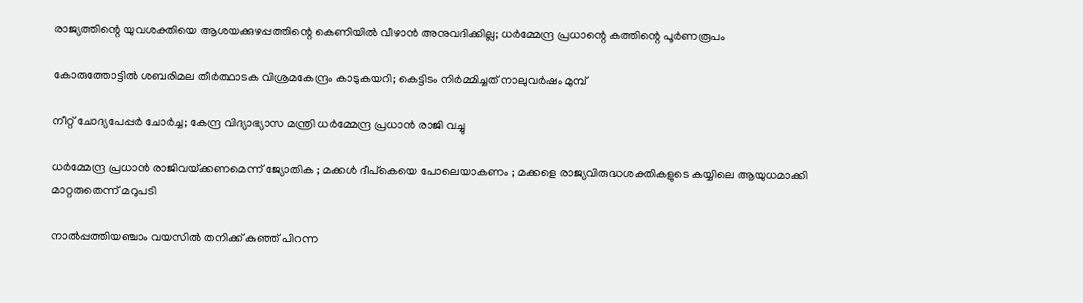രാജ്യത്തിന്റെ യുവശക്തിയെ ആശയക്കുഴപ്പത്തിന്റെ കെണിയിൽ വീഴാൻ അനുവദിക്കില്ല; ധർമ്മേന്ദ്ര പ്രധാന്റെ കത്തിന്റെ പൂർണരൂപം

കോരുത്തോട്ടില്‍ ശബരിമല തീര്‍ത്ഥാടക വിശ്രമകേന്ദ്രം കാടുകയറി; കെട്ടിടം നിര്‍മ്മിച്ചത് നാലുവര്‍ഷം മുമ്പ്

നീറ്റ് ചോദ്യപേപ്പർ ചോർച്ച; കേന്ദ്ര വിദ്യാഭ്യാസ മന്ത്രി ധർമ്മേന്ദ്ര പ്രധാൻ രാജി വച്ചു

ധർമ്മേന്ദ്ര പ്രധാൻ രാജിവയ്‌ക്കണമെന്ന് ജ്യോതിക ; മക്കൾ ദീപ്കെയെ പോലെയാകണം ; മക്കളെ രാജ്യവിരുദ്ധശക്തികളുടെ കയ്യിലെ ആയുധമാക്കി മാറ്റരുതെന്ന് മറുപടി

നാൽപ്പത്തിയഞ്ചാം വയസിൽ തനിക്ക് കുഞ്ഞ് പിറന്ന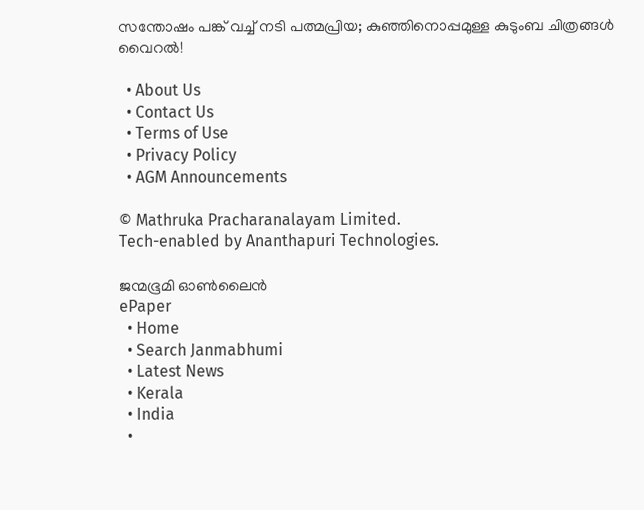സന്തോഷം പങ്ക് വച്ച് നടി പത്മപ്രിയ; കുഞ്ഞിനൊപ്പമുള്ള കുടുംബ ചിത്രങ്ങൾ വൈറൽ!

  • About Us
  • Contact Us
  • Terms of Use
  • Privacy Policy
  • AGM Announcements

© Mathruka Pracharanalayam Limited.
Tech-enabled by Ananthapuri Technologies.

ജന്മഭൂമി ഓണ്‍ലൈന്‍
ePaper
  • Home
  • Search Janmabhumi
  • Latest News
  • Kerala
  • India
  •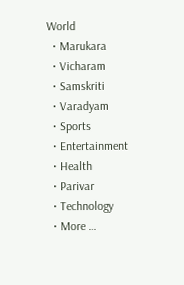World
  • Marukara
  • Vicharam
  • Samskriti
  • Varadyam
  • Sports
  • Entertainment
  • Health
  • Parivar
  • Technology
  • More …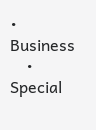• Business
    • Special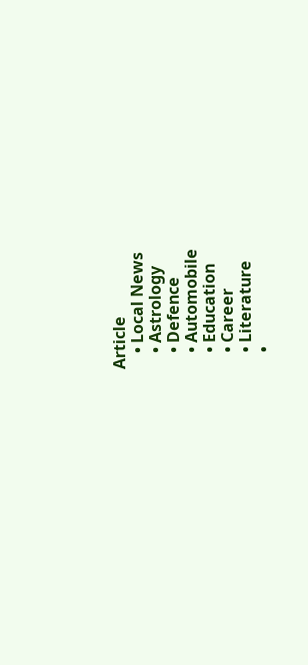Article
    • Local News
    • Astrology
    • Defence
    • Automobile
    • Education
    • Career
    • Literature
    •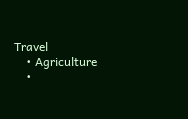Travel
    • Agriculture
    •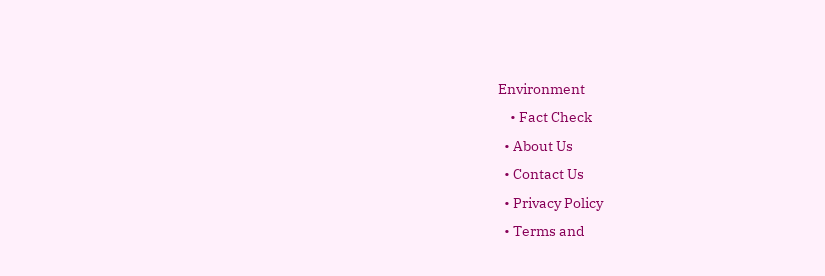Environment
    • Fact Check
  • About Us
  • Contact Us
  • Privacy Policy
  • Terms and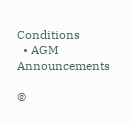Conditions
  • AGM Announcements

©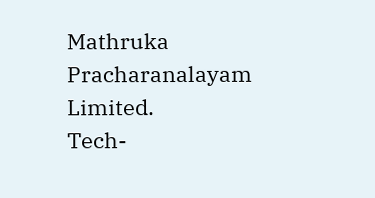Mathruka Pracharanalayam Limited.
Tech-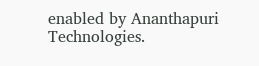enabled by Ananthapuri Technologies.